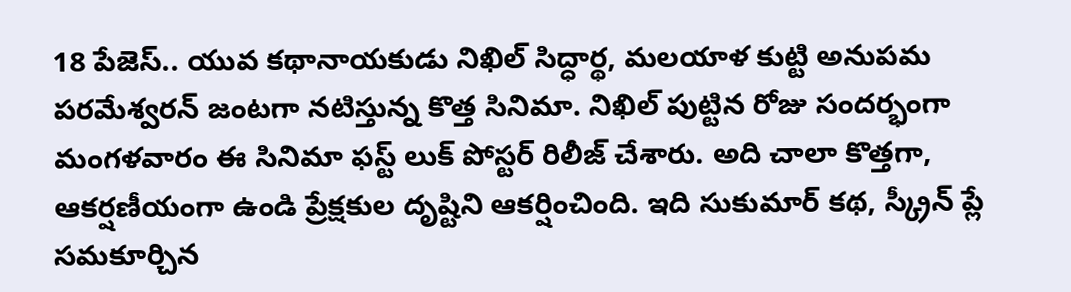18 పేజెస్.. యువ కథానాయకుడు నిఖిల్ సిద్ధార్థ, మలయాళ కుట్టి అనుపమ పరమేశ్వరన్ జంటగా నటిస్తున్న కొత్త సినిమా. నిఖిల్ పుట్టిన రోజు సందర్భంగా మంగళవారం ఈ సినిమా ఫస్ట్ లుక్ పోస్టర్ రిలీజ్ చేశారు. అది చాలా కొత్తగా, ఆకర్షణీయంగా ఉండి ప్రేక్షకుల దృష్టిని ఆకర్షించింది. ఇది సుకుమార్ కథ, స్క్రీన్ ప్లే సమకూర్చిన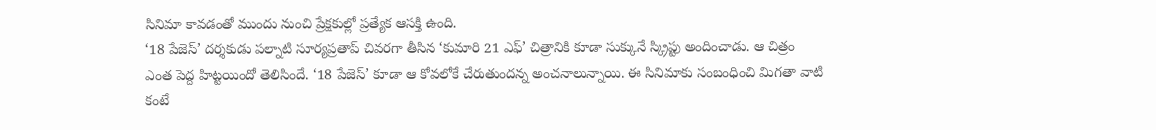సినిమా కావడంతో ముందు నుంచి ప్రేక్షకుల్లో ప్రత్యేక ఆసక్తి ఉంది.
‘18 పేజెస్’ దర్శకుడు పల్నాటి సూర్యప్రతాప్ చివరగా తీసిన ‘కుమారి 21 ఎఫ్’ చిత్రానికి కూడా సుక్కునే స్క్రిప్టు అందించాడు. ఆ చిత్రం ఎంత పెద్ద హిట్టయిందో తెలిసిందే. ‘18 పేజెస్’ కూడా ఆ కోవలోకే చేరుతుందన్న అంచనాలున్నాయి. ఈ సినిమాకు సంబంధించి మిగతా వాటి కంటే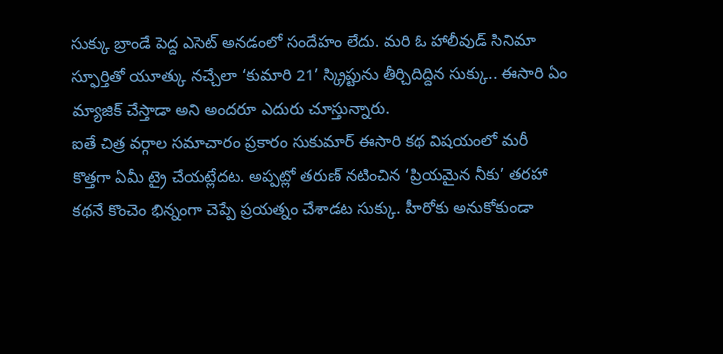సుక్కు బ్రాండే పెద్ద ఎసెట్ అనడంలో సందేహం లేదు. మరి ఓ హాలీవుడ్ సినిమా స్ఫూర్తితో యూత్కు నచ్చేలా ‘కుమారి 21’ స్క్రిప్టును తీర్చిదిద్దిన సుక్కు.. ఈసారి ఏం మ్యాజిక్ చేస్తాడా అని అందరూ ఎదురు చూస్తున్నారు.
ఐతే చిత్ర వర్గాల సమాచారం ప్రకారం సుకుమార్ ఈసారి కథ విషయంలో మరీ కొత్తగా ఏమీ ట్రై చేయట్లేదట. అప్పట్లో తరుణ్ నటించిన ‘ప్రియమైన నీకు’ తరహా కథనే కొంచెం భిన్నంగా చెప్పే ప్రయత్నం చేశాడట సుక్కు. హీరోకు అనుకోకుండా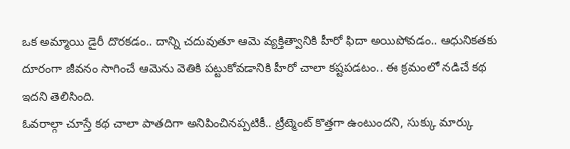ఒక అమ్మాయి డైరీ దొరకడం.. దాన్ని చదువుతూ ఆమె వ్యక్తిత్వానికి హీరో ఫిదా అయిపోవడం.. ఆధునికతకు దూరంగా జీవనం సాగించే ఆమెను వెతికి పట్టుకోవడానికి హీరో చాలా కష్టపడటం.. ఈ క్రమంలో నడిచే కథ ఇదని తెలిసింది.
ఓవరాల్గా చూస్తే కథ చాలా పాతదిగా అనిపించినప్పటికీ.. ట్రీట్మెంట్ కొత్తగా ఉంటుందని, సుక్కు మార్కు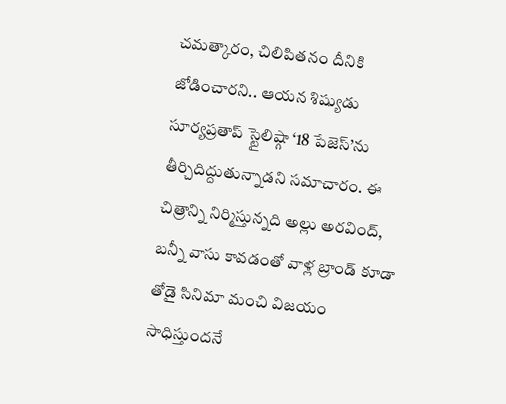చమత్కారం, చిలిపితనం దీనికి జోడించారని.. ఆయన శిష్యుడు సూర్యప్రతాప్ స్టైలిష్గా ‘18 పేజెస్’ను తీర్చిదిద్దుతున్నాడని సమాచారం. ఈ చిత్రాన్ని నిర్మిస్తున్నది అల్లు అరవింద్, బన్నీ వాసు కావడంతో వాళ్ల బ్రాండ్ కూడా తోడై సినిమా మంచి విజయం సాధిస్తుందనే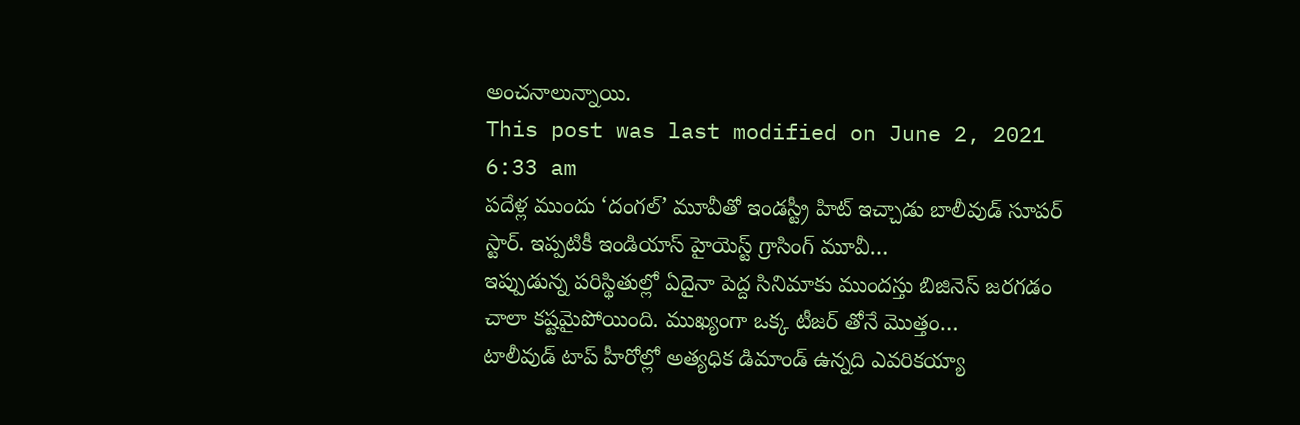అంచనాలున్నాయి.
This post was last modified on June 2, 2021 6:33 am
పదేళ్ల ముందు ‘దంగల్’ మూవీతో ఇండస్ట్రీ హిట్ ఇచ్చాడు బాలీవుడ్ సూపర్ స్టార్. ఇప్పటికీ ఇండియాస్ హైయెస్ట్ గ్రాసింగ్ మూవీ…
ఇప్పుడున్న పరిస్థితుల్లో ఏదైనా పెద్ద సినిమాకు ముందస్తు బిజినెస్ జరగడం చాలా కష్టమైపోయింది. ముఖ్యంగా ఒక్క టీజర్ తోనే మొత్తం…
టాలీవుడ్ టాప్ హీరోల్లో అత్యధిక డిమాండ్ ఉన్నది ఎవరికయ్యా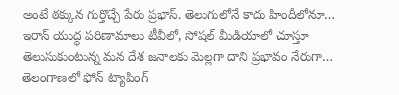అంటే ఠక్కున గుర్తొచ్చే పేరు ప్రభాస్. తెలుగులోనే కాదు హిందీలోనూ…
ఇరాన్ యుద్ధ పరిణామాలు టీవీలో, సోషల్ మీడియాలో చూస్తూ తెలుసుకుంటున్న మన దేశ జనాలకు మెల్లగా దాని ప్రభావం నేరుగా…
తెలంగాణలో ఫోన్ ట్యాపింగ్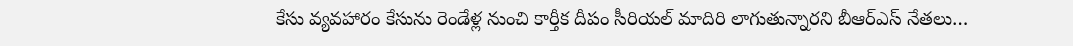కేసు వ్యవహారం కేసును రెండేళ్ల నుంచి కార్తీక దీపం సీరియల్ మాదిరి లాగుతున్నారని బీఆర్ఎస్ నేతలు…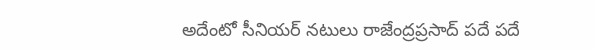అదేంటో సీనియర్ నటులు రాజేంద్రప్రసాద్ పదే పదే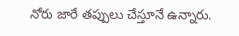నోరు జారే తప్పులు చేస్తూనే ఉన్నారు.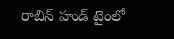రాబిన్ హుడ్ టైంలో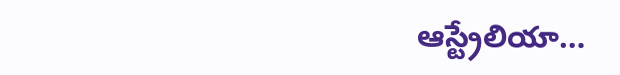ఆస్ట్రేలియా…